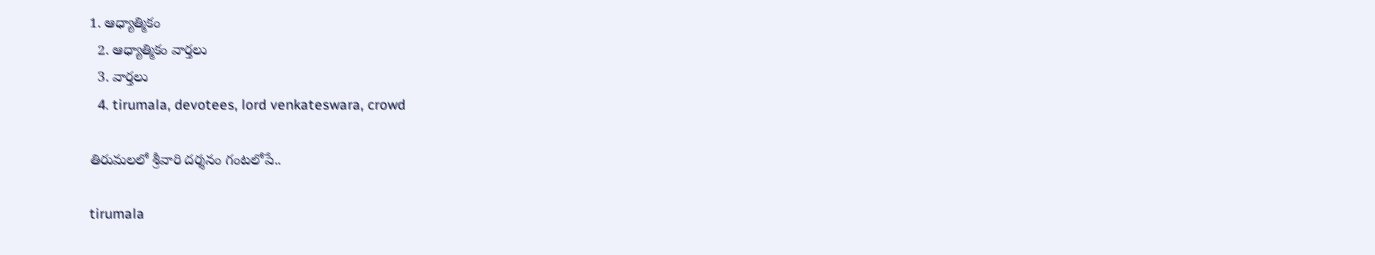1. ఆధ్యాత్మికం
  2. ఆధ్యాత్మికం వార్తలు
  3. వార్తలు
  4. tirumala, devotees, lord venkateswara, crowd

తిరుమలలో శ్రీవారి దర్శనం గంటలోపే..

tirumala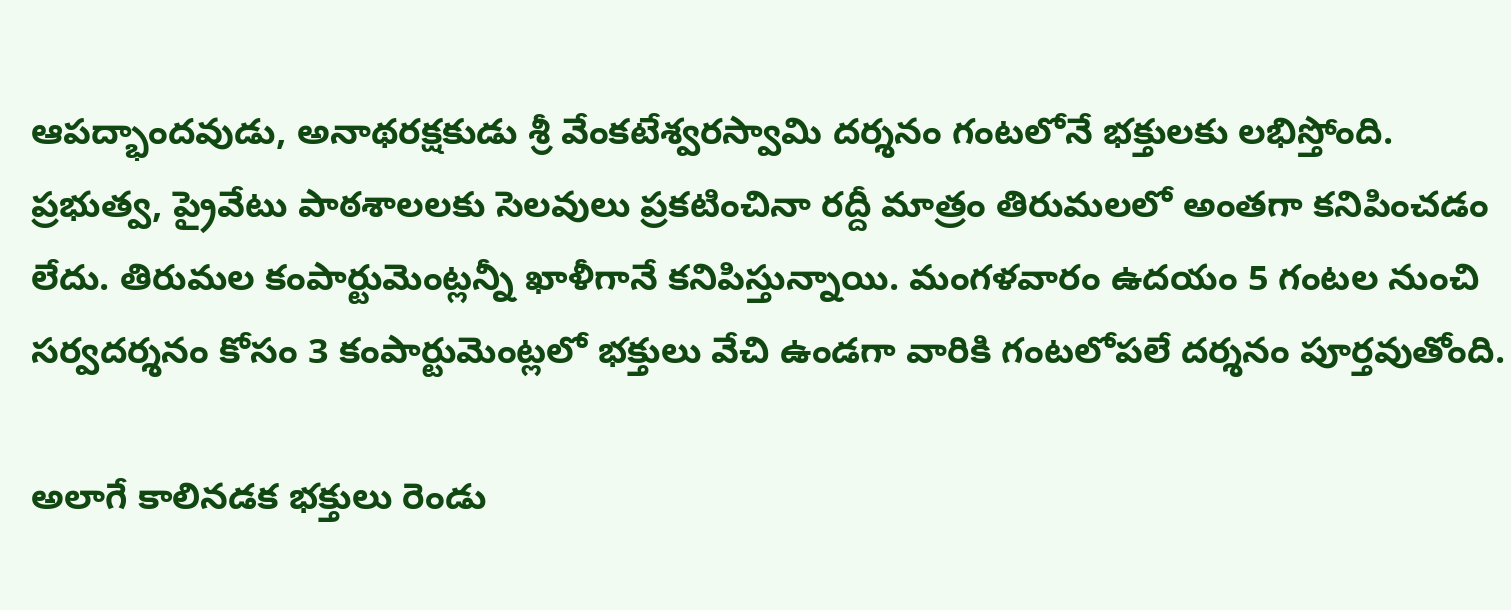ఆపద్భాందవుడు, అనాథరక్షకుడు శ్రీ వేంకటేశ్వరస్వామి దర్శనం గంటలోనే భక్తులకు లభిస్తోంది. ప్రభుత్వ, ప్రైవేటు పాఠశాలలకు సెలవులు ప్రకటించినా రద్దీ మాత్రం తిరుమలలో అంతగా కనిపించడం లేదు. తిరుమల కంపార్టుమెంట్లన్నీ ఖాళీగానే కనిపిస్తున్నాయి. మంగళవారం ఉదయం 5 గంటల నుంచి సర్వదర్శనం కోసం 3 కంపార్టుమెంట్లలో భక్తులు వేచి ఉండగా వారికి గంటలోపలే దర్శనం పూర్తవుతోంది.

అలాగే కాలినడక భక్తులు రెండు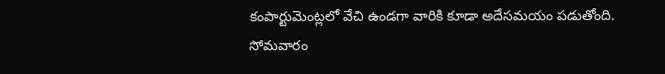కంపార్టుమెంట్లలో వేచి ఉండగా వారికి కూడా అదేసమయం పడుతోంది. సోమవారం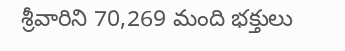శ్రీవారిని 70,269 మంది భక్తులు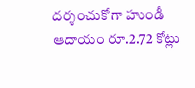దర్శంచుకోగా హుండీ ఆదాయం రూ.2.72 కోట్లు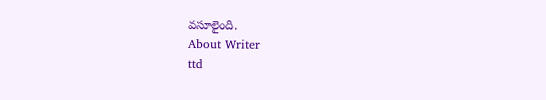వసూలైంది.
About Writer
ttd